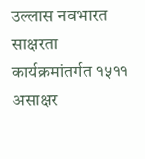उल्लास नवभारत साक्षरता कार्यक्रमांतर्गत १५११ असाक्षर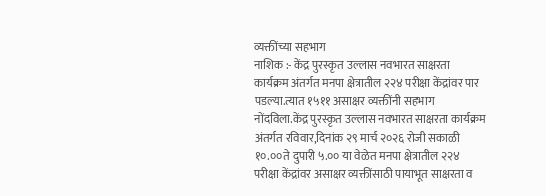व्यक्तींच्या सहभाग
नाशिक :- केंद्र पुरस्कृत उल्लास नवभारत साक्षरता कार्यक्रम अंतर्गत मनपा क्षेत्रातील २२४ परीक्षा केंद्रांवर पार पडल्या.त्यात १५११ असाक्षर व्यक्तींनी सहभाग नोंदविला.केंद्र पुरस्कृत उल्लास नवभारत साक्षरता कार्यक्रम अंतर्गत रविवार,दिनांक २९ मार्च २०२६ रोजी सकाळी १०.००ते दुपारी ५.०० या वेळेत मनपा क्षेत्रातील २२४ परीक्षा केंद्रांवर असाक्षर व्यक्तींसाठी पायाभूत साक्षरता व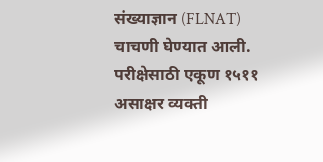संख्याज्ञान (FLNAT) चाचणी घेण्यात आली. परीक्षेसाठी एकूण १५११ असाक्षर व्यक्ती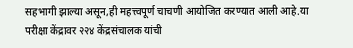सहभागी झाल्या असून,ही महत्त्वपूर्ण चाचणी आयोजित करण्यात आली आहे.या परीक्षा केंद्रावर २२४ केंद्रसंचालक यांची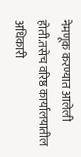नेमणूक करण्यात आलेली होती.तसेच वरिष्ठ कार्यालयातील अधिकारी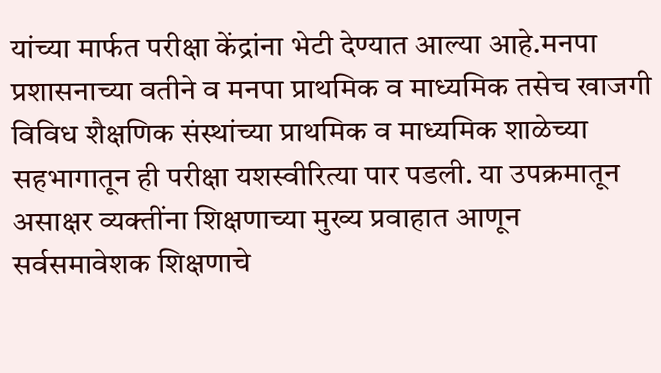यांच्या मार्फत परीक्षा केंद्रांना भेटी देण्यात आल्या आहे.मनपा प्रशासनाच्या वतीने व मनपा प्राथमिक व माध्यमिक तसेच खाजगी विविध शैक्षणिक संस्थांच्या प्राथमिक व माध्यमिक शाळेच्या सहभागातून ही परीक्षा यशस्वीरित्या पार पडली. या उपक्रमातून असाक्षर व्यक्तींना शिक्षणाच्या मुख्य प्रवाहात आणून सर्वसमावेशक शिक्षणाचे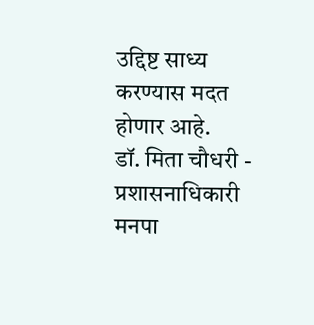उद्दिष्ट साध्य करण्यास मदत होणार आहे.
डॉ. मिता चौधरी - प्रशासनाधिकारी मनपा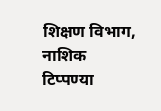शिक्षण विभाग, नाशिक
टिप्पण्या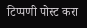टिप्पणी पोस्ट करा